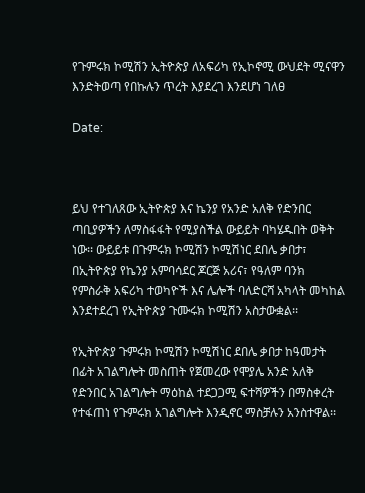የጉምሩክ ኮሚሽን ኢትዮጵያ ለአፍሪካ የኢኮኖሚ ውህደት ሚናዋን እንድትወጣ የበኩሉን ጥረት እያደረገ እንደሆነ ገለፀ

Date:



ይህ የተገለጸው ኢትዮጵያ እና ኬንያ የአንድ አለቅ የድንበር ጣቢያዎችን ለማስፋፋት የሚያስችል ውይይት ባካሄዱበት ወቅት ነው፡፡ ውይይቱ በጉምሩክ ኮሚሽን ኮሚሽነር ደበሌ ቃበታ፣ በኢትዮጵያ የኬንያ አምባሳደር ጆርጅ አሪና፣ የዓለም ባንክ የምስራቅ አፍሪካ ተወካዮች እና ሌሎች ባለድርሻ አካላት መካከል እንደተደረገ የኢትዮጵያ ጉሙሩክ ኮሚሽን አስታውቋል፡፡

የኢትዮጵያ ጉምሩክ ኮሚሽን ኮሚሽነር ደበሌ ቃበታ ከዓመታት በፊት አገልግሎት መስጠት የጀመረው የሞያሌ አንድ አለቅ የድንበር አገልግሎት ማዕከል ተደጋጋሚ ፍተሻዎችን በማስቀረት የተፋጠነ የጉምሩክ አገልግሎት እንዲኖር ማስቻሉን አንስተዋል፡፡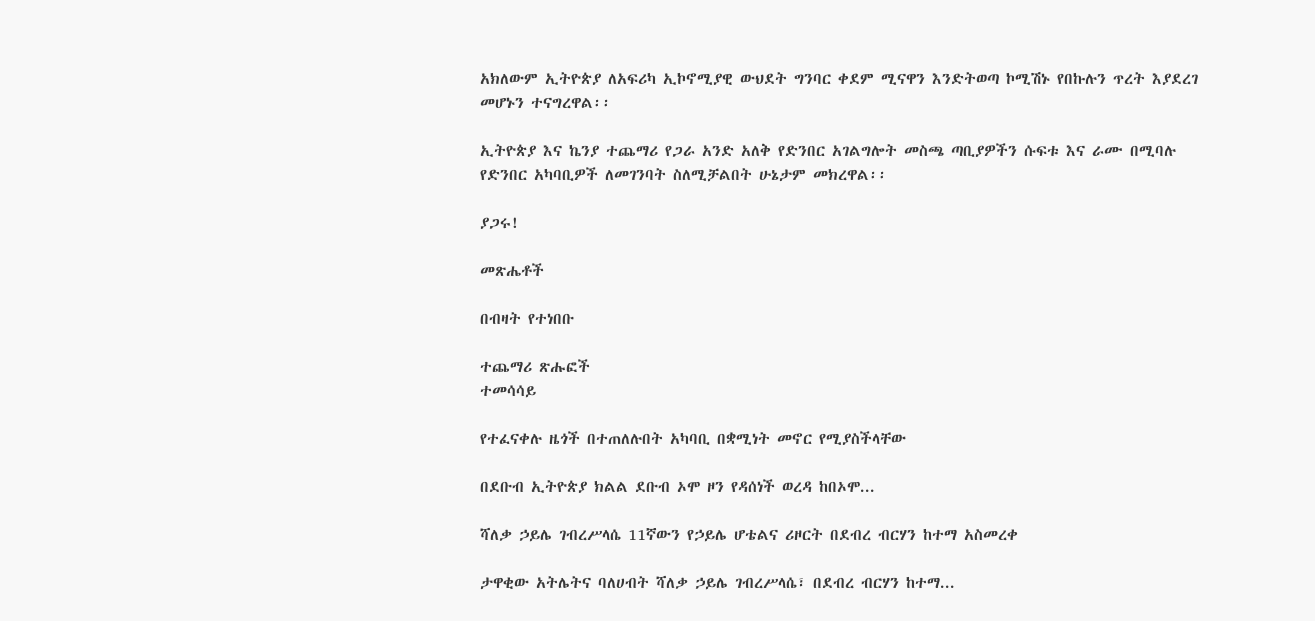አክለውም ኢትዮጵያ ለአፍሪካ ኢኮኖሚያዊ ውህደት ግንባር ቀደም ሚናዋን እንድትወጣ ኮሚሽኑ የበኩሉን ጥረት እያደረገ መሆኑን ተናግረዋል፡፡

ኢትዮጵያ እና ኬንያ ተጨማሪ የጋራ አንድ አለቅ የድንበር አገልግሎት መስጫ ጣቢያዎችን ሱፍቱ እና ራሙ በሚባሉ የድንበር አካባቢዎች ለመገንባት ስለሚቻልበት ሁኔታም መክረዋል፡፡

ያጋሩ!

መጽሔቶች

በብዛት የተነበቡ

ተጨማሪ ጽሑፎች
ተመሳሳይ

የተፈናቀሉ ዜጎች በተጠለሉበት አካባቢ በቋሚነት መኖር የሚያስችላቸው

በደቡብ ኢትዮጵያ ክልል ደቡብ ኦሞ ዞን የዳሰነች ወረዳ ከበኦሞ...

ሻለቃ ኃይሌ ገብረሥላሴ 11ኛውን የኃይሌ ሆቴልና ሪዞርት በደብረ ብርሃን ከተማ አስመረቀ

ታዋቂው አትሌትና ባለሀብት ሻለቃ ኃይሌ ገብረሥላሴ፣ በደብረ ብርሃን ከተማ...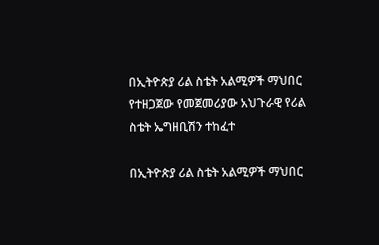በኢትዮጵያ ሪል ስቴት አልሚዎች ማህበር የተዘጋጀው የመጀመሪያው አህጉራዊ የሪል ስቴት ኤግዘቢሽን ተከፈተ

በኢትዮጵያ ሪል ስቴት አልሚዎች ማህበር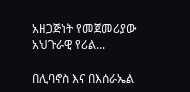አዘጋጅነት የመጀመሪያው አህጉራዊ የሪል...

በሊባኖስ እና በእሰራኤል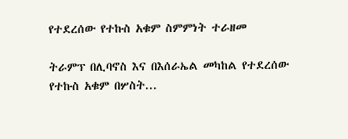የተደረሰው የተኩስ አቁም ስምምነት ተራዘመ

ትራምፕ በሊባኖስ እና በእሰራኤል መካከል የተደረሰው የተኩስ አቁም በሦስት...